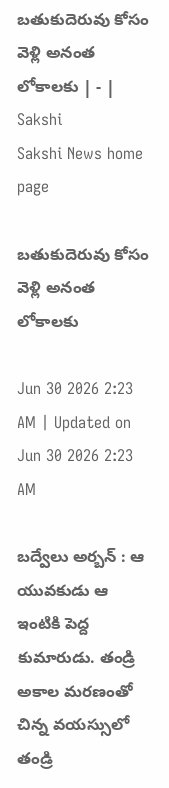బతుకుదెరువు కోసం వెళ్లి అనంత లోకాలకు | - | Sakshi
Sakshi News home page

బతుకుదెరువు కోసం వెళ్లి అనంత లోకాలకు

Jun 30 2026 2:23 AM | Updated on Jun 30 2026 2:23 AM

బద్వేలు అర్బన్‌ : ఆ యువకుడు ఆ ఇంటికి పెద్ద కుమారుడు. తండ్రి అకాల మరణంతో చిన్న వయస్సులో తండ్రి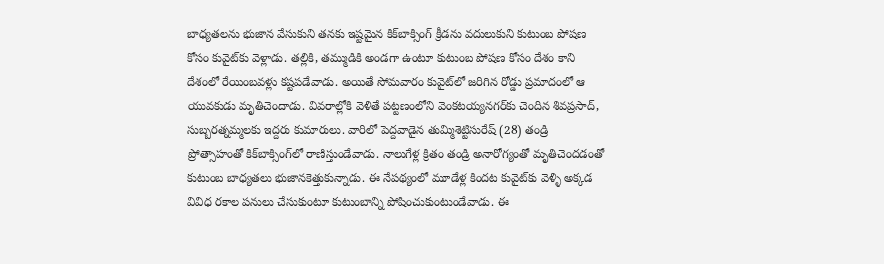బాధ్యతలను భుజాన వేసుకుని తనకు ఇష్టమైన కిక్‌బాక్సింగ్‌ క్రీడను వదులుకుని కుటుంబ పోషణ కోసం కువైట్‌కు వెళ్లాడు. తల్లికి, తమ్ముడికి అండగా ఉంటూ కుటుంబ పోషణ కోసం దేశం కాని దేశంలో రేయింబవళ్లు కష్టపడేవాడు. అయితే సోమవారం కువైట్‌లో జరిగిన రోడ్డు ప్రమాదంలో ఆ యువకుడు మృతిచెందాడు. వివరాల్లోకి వెళితే పట్టణంలోని వెంకటయ్యనగర్‌కు చెందిన శివప్రసాద్‌, సుబ్బరత్నమ్మలకు ఇద్దరు కుమారులు. వారిలో పెద్దవాడైన తుమ్మిశెట్టిసురేష్‌ (28) తండ్రి ప్రోత్సాహంతో కిక్‌బాక్సింగ్‌లో రాణిస్తుండేవాడు. నాలుగేళ్ల క్రితం తండ్రి అనారోగ్యంతో మృతిచెందడంతో కుటుంబ బాధ్యతలు భుజానకెత్తుకున్నాడు. ఈ నేపథ్యంలో మూడేళ్ల కిందట కువైట్‌కు వెళ్ళి అక్కడ వివిధ రకాల పనులు చేసుకుంటూ కుటుంబాన్ని పోషించుకుంటుండేవాడు. ఈ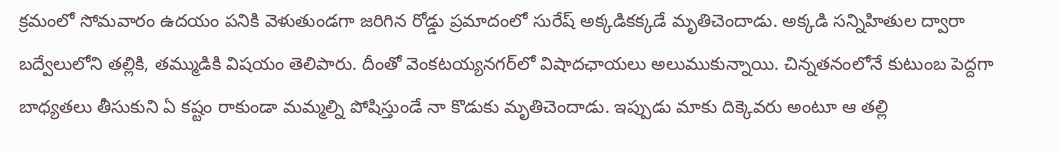క్రమంలో సోమవారం ఉదయం పనికి వెళుతుండగా జరిగిన రోడ్డు ప్రమాదంలో సురేష్‌ అక్కడికక్కడే మృతిచెందాడు. అక్కడి సన్నిహితుల ద్వారా బద్వేలులోని తల్లికి, తమ్ముడికి విషయం తెలిపారు. దీంతో వెంకటయ్యనగర్‌లో విషాదఛాయలు అలుముకున్నాయి. చిన్నతనంలోనే కుటుంబ పెద్దగా బాధ్యతలు తీసుకుని ఏ కష్టం రాకుండా మమ్మల్ని పోషిస్తుండే నా కొడుకు మృతిచెందాడు. ఇప్పుడు మాకు దిక్కెవరు అంటూ ఆ తల్లి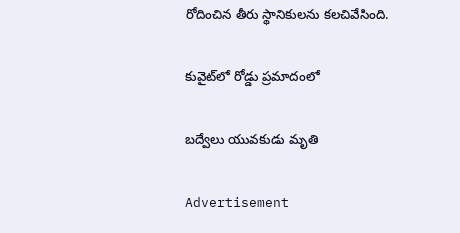రోదించిన తీరు స్థానికులను కలచివేసింది.

కువైట్‌లో రోడ్డు ప్రమాదంలో

బద్వేలు యువకుడు మృతి

Advertisement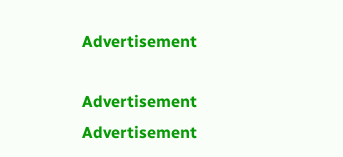Advertisement

Advertisement
Advertisement